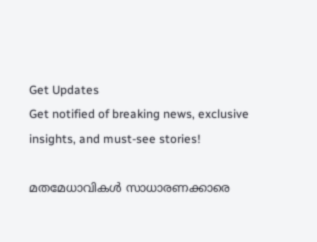Get Updates
Get notified of breaking news, exclusive insights, and must-see stories!

മതമേധാവികള്‍ സാധാരണക്കാരെ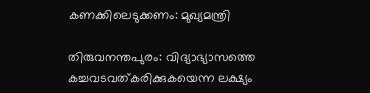കണക്കിലെടുക്കണം: മുഖ്യമന്ത്രി

തിരുവനന്തപുരം: വിദ്യാഭ്യാസത്തെ കച്ചവടവത്കരിക്കുകയെന്ന ലക്ഷ്യം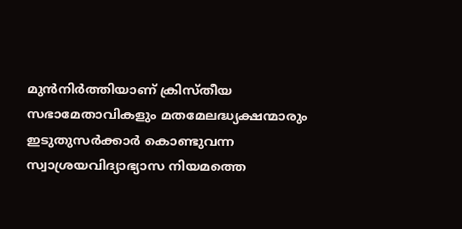മുന്‍നിര്‍ത്തിയാണ് ക്രിസ്തീയ സഭാമേതാവികളും മതമേലദ്ധ്യക്ഷന്മാരും ഇടുതുസര്‍ക്കാര്‍ കൊണ്ടുവന്ന സ്വാശ്രയവിദ്യാഭ്യാസ നിയമത്തെ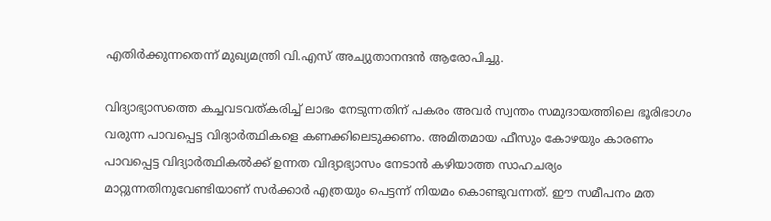എതിര്‍ക്കുന്നതെന്ന് മുഖ്യമന്ത്രി വി.എസ് അച്യുതാനന്ദന്‍ ആരോപിച്ചു.

വിദ്യാഭ്യാസത്തെ കച്ചവടവത്കരിച്ച് ലാഭം നേടുന്നതിന് പകരം അവര്‍ സ്വന്തം സമുദായത്തിലെ ഭൂരിഭാഗം വരുന്ന പാവപ്പെട്ട വിദ്യാര്‍ത്ഥികളെ കണക്കിലെടുക്കണം. അമിതമായ ഫീസും കോഴയും കാരണം പാവപ്പെട്ട വിദ്യാര്‍ത്ഥികല്‍ക്ക് ഉന്നത വിദ്യാഭ്യാസം നേടാന്‍ കഴിയാത്ത സാഹചര്യം മാറ്റുന്നതിനുവേണ്ടിയാണ് സര്‍ക്കാര്‍ എത്രയും പെട്ടന്ന് നിയമം കൊണ്ടുവന്നത്. ഈ സമീപനം മത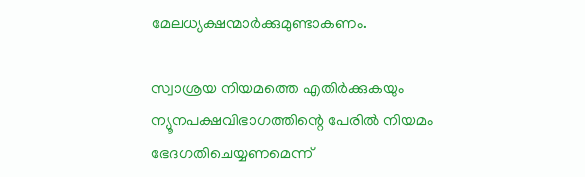മേലധ്യക്ഷന്മാര്‍ക്കുമുണ്ടാകണം.

സ്വാശ്രയ നിയമത്തെ എതിര്‍ക്കുകയും ന്യൂനപക്ഷവിഭാഗത്തിന്റെ പേരില്‍ നിയമം ഭേദഗതിചെയ്യണമെന്ന്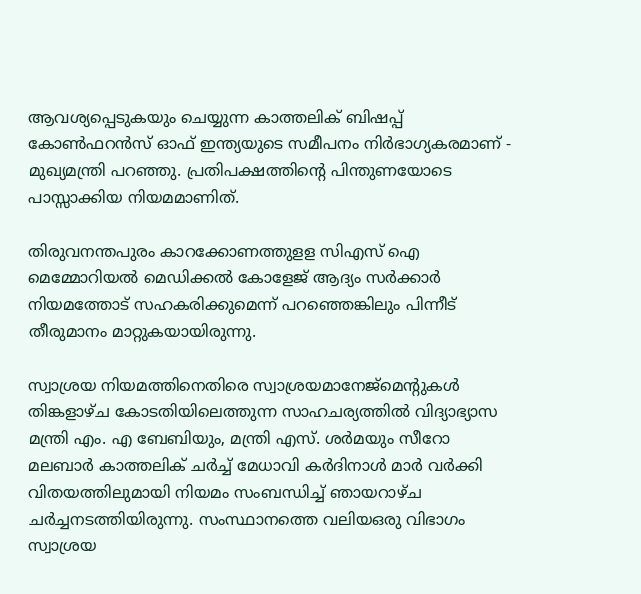ആവശ്യപ്പെടുകയും ചെയ്യുന്ന കാത്തലിക് ബിഷപ്പ് കോണ്‍ഫറന്‍സ് ഓഫ് ഇന്ത്യയുടെ സമീപനം നിര്‍ഭാഗ്യകരമാണ് - മുഖ്യമന്ത്രി പറഞ്ഞു. പ്രതിപക്ഷത്തിന്റെ പിന്തുണയോടെ പാസ്സാക്കിയ നിയമമാണിത്.

തിരുവനന്തപുരം കാറക്കോണത്തുളള സിഎസ് ഐ മെമ്മോറിയല്‍ മെഡിക്കല്‍ കോളേജ് ആദ്യം സര്‍ക്കാര്‍ നിയമത്തോട് സഹകരിക്കുമെന്ന് പറഞ്ഞെങ്കിലും പിന്നീട് തീരുമാനം മാറ്റുകയായിരുന്നു.

സ്വാശ്രയ നിയമത്തിനെതിരെ സ്വാശ്രയമാനേജ്മെന്റുകള്‍ തിങ്കളാഴ്ച കോടതിയിലെത്തുന്ന സാഹചര്യത്തില്‍ വിദ്യാഭ്യാസ മന്ത്രി എം. എ ബേബിയും, മന്ത്രി എസ്. ശര്‍മയും സീറോ മലബാര്‍ കാത്തലിക് ചര്‍ച്ച് മേധാവി കര്‍ദിനാള്‍ മാര്‍ വര്‍ക്കി വിതയത്തിലുമായി നിയമം സംബന്ധിച്ച് ഞായറാഴ്ച ചര്‍ച്ചനടത്തിയിരുന്നു. സംസ്ഥാനത്തെ വലിയഒരു വിഭാഗം സ്വാശ്രയ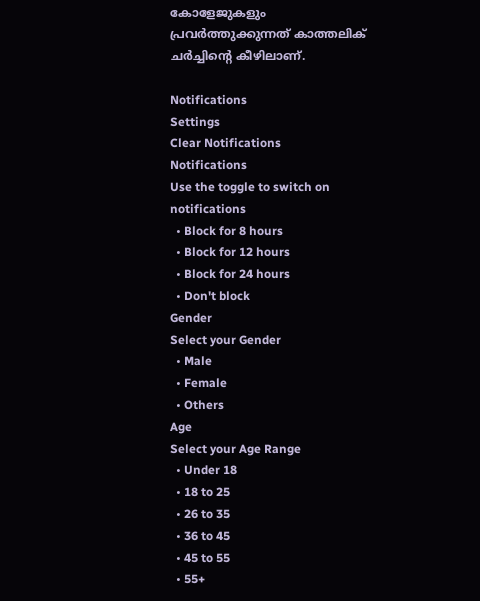കോളേജുകളും പ്രവര്‍ത്തുക്കുന്നത് കാത്തലിക് ചര്‍ച്ചിന്റെ കീഴിലാണ്.

Notifications
Settings
Clear Notifications
Notifications
Use the toggle to switch on notifications
  • Block for 8 hours
  • Block for 12 hours
  • Block for 24 hours
  • Don't block
Gender
Select your Gender
  • Male
  • Female
  • Others
Age
Select your Age Range
  • Under 18
  • 18 to 25
  • 26 to 35
  • 36 to 45
  • 45 to 55
  • 55+